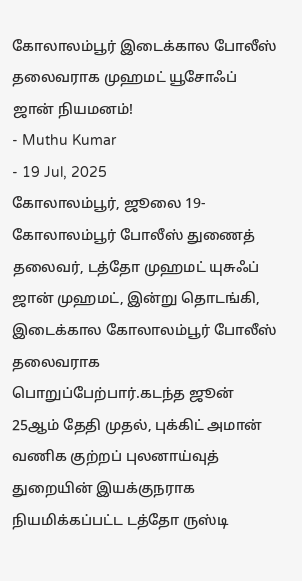கோலாலம்பூர் இடைக்கால போலீஸ் தலைவராக முஹமட் யூசோஃப் ஜான் நியமனம்!
- Muthu Kumar
- 19 Jul, 2025
கோலாலம்பூர், ஜூலை 19-
கோலாலம்பூர் போலீஸ் துணைத் தலைவர், டத்தோ முஹமட் யுசுஃப் ஜான் முஹமட், இன்று தொடங்கி, இடைக்கால கோலாலம்பூர் போலீஸ் தலைவராக பொறுப்பேற்பார்.கடந்த ஜூன் 25ஆம் தேதி முதல், புக்கிட் அமான் வணிக குற்றப் புலனாய்வுத் துறையின் இயக்குநராக நியமிக்கப்பட்ட டத்தோ ருஸ்டி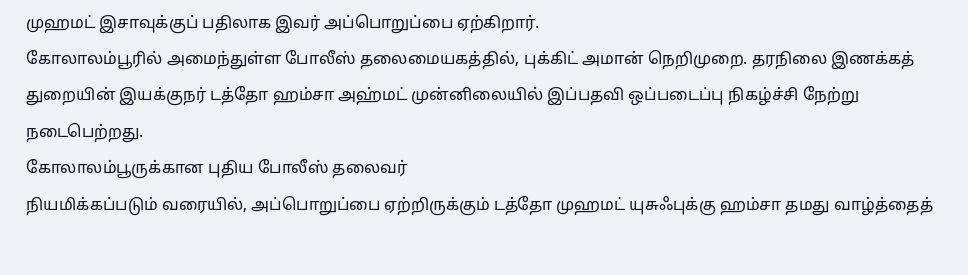முஹமட் இசாவுக்குப் பதிலாக இவர் அப்பொறுப்பை ஏற்கிறார்.
கோலாலம்பூரில் அமைந்துள்ள போலீஸ் தலைமையகத்தில், புக்கிட் அமான் நெறிமுறை. தரநிலை இணக்கத் துறையின் இயக்குநர் டத்தோ ஹம்சா அஹ்மட் முன்னிலையில் இப்பதவி ஒப்படைப்பு நிகழ்ச்சி நேற்று நடைபெற்றது.
கோலாலம்பூருக்கான புதிய போலீஸ் தலைவர்
நியமிக்கப்படும் வரையில், அப்பொறுப்பை ஏற்றிருக்கும் டத்தோ முஹமட் யுசுஃபுக்கு ஹம்சா தமது வாழ்த்தைத்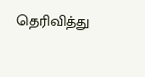தெரிவித்து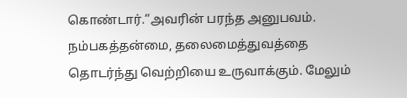கொண்டார்.“அவரின் பரந்த அனுபவம். நம்பகத்தன்மை, தலைமைத்துவத்தை தொடர்ந்து வெற்றியை உருவாக்கும். மேலும்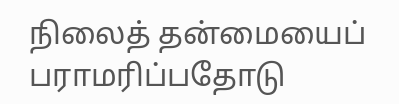நிலைத் தன்மையைப் பராமரிப்பதோடு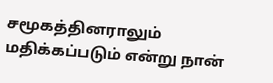சமூகத்தினராலும் மதிக்கப்படும் என்று நான்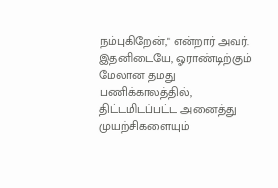நம்புகிறேன்," என்றார் அவர்.
இதனிடையே, ஓராண்டிற்கும் மேலான தமது பணிக்காலத்தில், திட்டமிடப்பட்ட அனைத்து முயற்சிகளையும்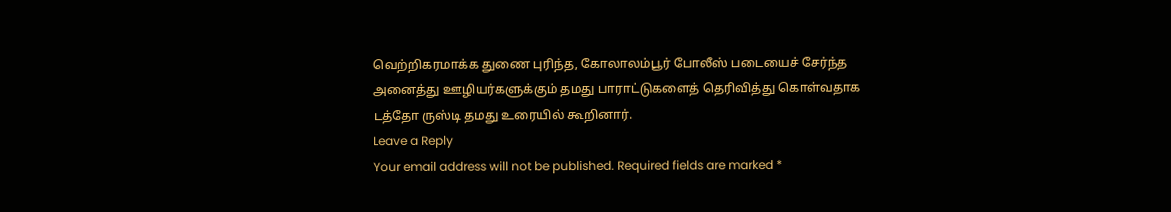வெற்றிகரமாக்க துணை புரிந்த, கோலாலம்பூர் போலீஸ் படையைச் சேர்ந்த அனைத்து ஊழியர்களுக்கும் தமது பாராட்டுகளைத் தெரிவித்து கொள்வதாக டத்தோ ருஸ்டி தமது உரையில் கூறினார்.
Leave a Reply
Your email address will not be published. Required fields are marked *